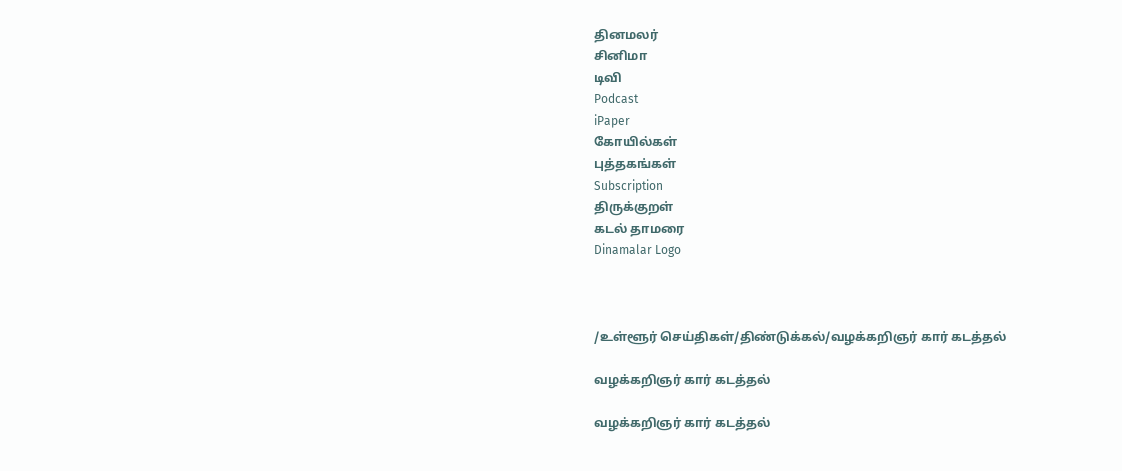தினமலர்
சினிமா
டிவி
Podcast
iPaper
கோயில்கள்
புத்தகங்கள்
Subscription
திருக்குறள்
கடல் தாமரை
Dinamalar Logo



/உள்ளூர் செய்திகள்/திண்டுக்கல்/வழக்கறிஞர் கார் கடத்தல்

வழக்கறிஞர் கார் கடத்தல்

வழக்கறிஞர் கார் கடத்தல்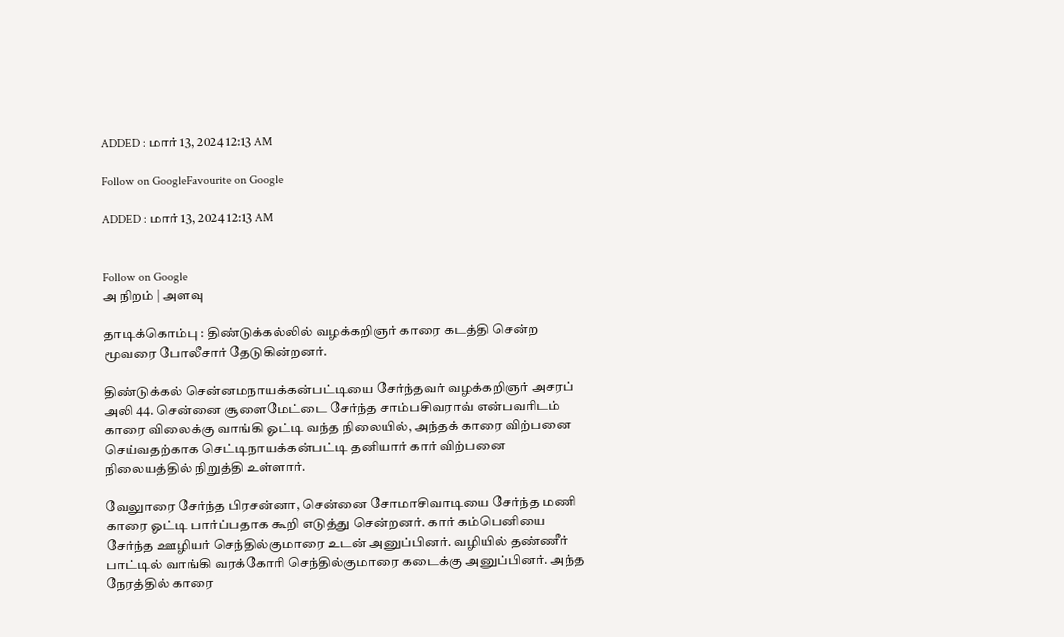ADDED : மார் 13, 2024 12:13 AM

Follow on GoogleFavourite on Google

ADDED : மார் 13, 2024 12:13 AM


Follow on Google
அ நிறம் | அளவு

தாடிக்கொம்பு : திண்டுக்கல்லில் வழக்கறிஞர் காரை கடத்தி சென்ற மூவரை போலீசார் தேடுகின்றனர்.

திண்டுக்கல் சென்னமநாயக்கன்பட்டியை சேர்ந்தவர் வழக்கறிஞர் அசரப் அலி 44. சென்னை சூளைமேட்டை சேர்ந்த சாம்பசிவராவ் என்பவரிடம் காரை விலைக்கு வாங்கி ஓட்டி வந்த நிலையில், அந்தக் காரை விற்பனை செய்வதற்காக செட்டிநாயக்கன்பட்டி தனியார் கார் விற்பனை நிலையத்தில் நிறுத்தி உள்ளார்.

வேலுாரை சேர்ந்த பிரசன்னா, சென்னை சோமாசிவாடியை சேர்ந்த மணி காரை ஓட்டி பார்ப்பதாக கூறி எடுத்து சென்றனர். கார் கம்பெனியை சேர்ந்த ஊழியர் செந்தில்குமாரை உடன் அனுப்பினர். வழியில் தண்ணீர் பாட்டில் வாங்கி வரக்கோரி செந்தில்குமாரை கடைக்கு அனுப்பினர். அந்த நேரத்தில் காரை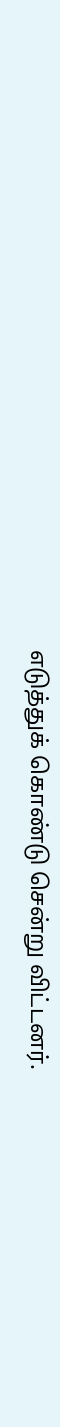எடுத்துக் கொண்டு சென்று விட்டனர்.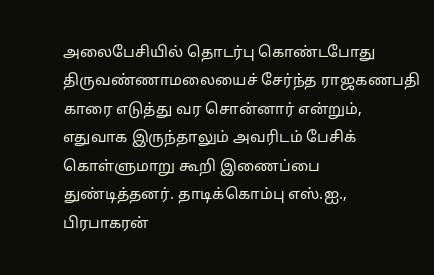அலைபேசியில் தொடர்பு கொண்டபோது திருவண்ணாமலையைச் சேர்ந்த ராஜகணபதி காரை எடுத்து வர சொன்னார் என்றும், எதுவாக இருந்தாலும் அவரிடம் பேசிக் கொள்ளுமாறு கூறி இணைப்பை துண்டித்தனர். தாடிக்கொம்பு எஸ்.ஐ., பிரபாகரன்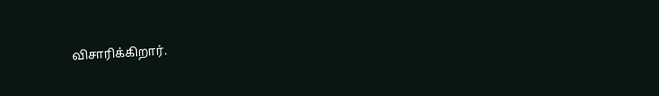விசாரிக்கிறார்.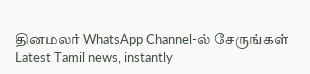தினமலர் WhatsApp Channel-ல் சேருங்கள்
Latest Tamil news, instantly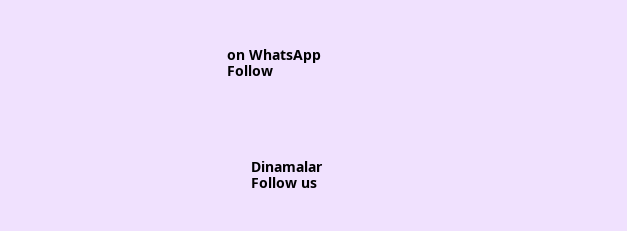on WhatsApp
Follow





      Dinamalar
      Follow us